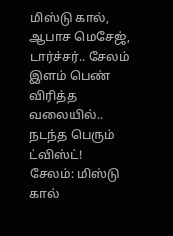மிஸ்டு கால், ஆபாச மெசேஜ், டார்ச்சர்.. சேலம் இளம் பெண் விரித்த வலையில்.. நடந்த பெரும் ட்விஸ்ட்!
சேலம்: மிஸ்டு கால்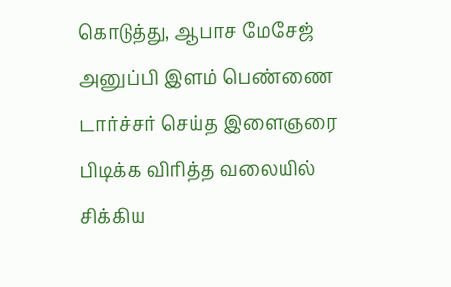கொடுத்து, ஆபாச மேசேஜ் அனுப்பி இளம் பெண்ணை டார்ச்சர் செய்த இளைஞரை பிடிக்க விரித்த வலையில் சிக்கிய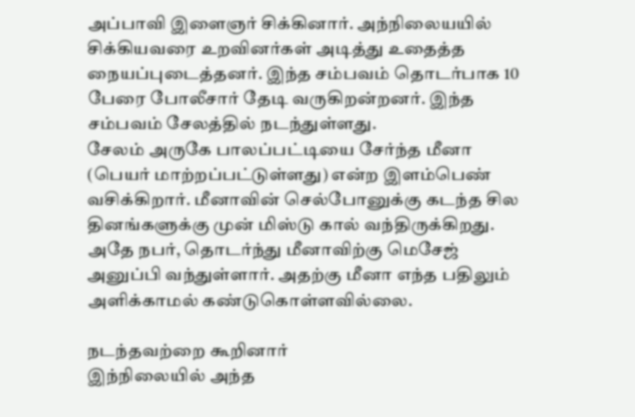அப்பாவி இளைஞர் சிக்கினார். அந்நிலையயில் சிக்கியவரை உறவினர்கள் அடித்து உதைத்த நையப்புடைத்தனர். இந்த சம்பவம் தொடர்பாக 10 பேரை போலீசார் தேடி வருகிறன்றனர். இந்த சம்பவம் சேலத்தில் நடந்துள்ளது.
சேலம் அருகே பாலப்பட்டியை சேர்ந்த மீனா (பெயர் மாற்றப்பட்டுள்ளது) என்ற இளம்பெண் வசிக்கிறார். மீனாவின் செல்போனுக்கு கடந்த சில தினங்களுக்கு முன் மிஸ்டு கால் வந்திருக்கிறது.
அதே நபர், தொடர்ந்து மீனாவிற்கு மெசேஜ் அனுப்பி வந்துள்ளார். அதற்கு மீனா எந்த பதிலும் அளிக்காமல் கண்டுகொள்ளவில்லை.

நடந்தவற்றை கூறினார்
இந்நிலையில் அந்த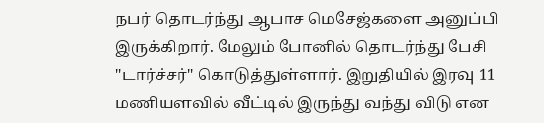நபர் தொடர்ந்து ஆபாச மெசேஜ்களை அனுப்பி இருக்கிறார். மேலும் போனில் தொடர்ந்து பேசி ''டார்ச்சர்'' கொடுத்துள்ளார். இறுதியில் இரவு 11 மணியளவில் வீட்டில் இருந்து வந்து விடு என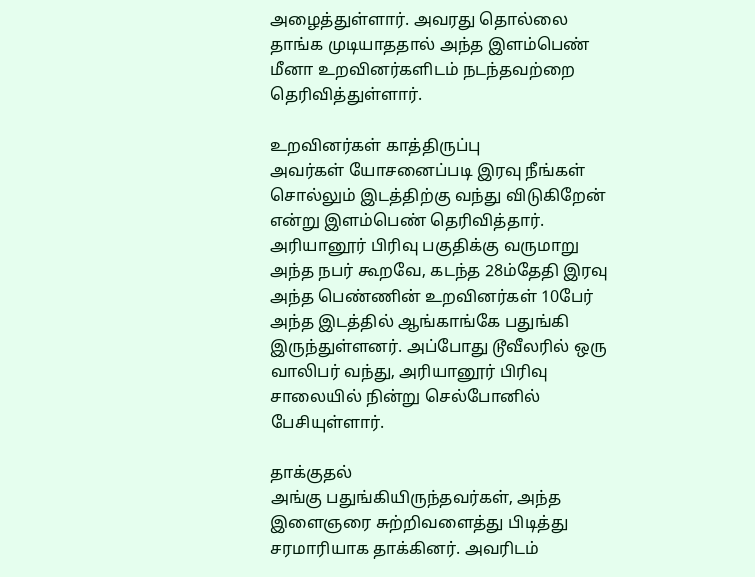அழைத்துள்ளார். அவரது தொல்லை தாங்க முடியாததால் அந்த இளம்பெண் மீனா உறவினர்களிடம் நடந்தவற்றை தெரிவித்துள்ளார்.

உறவினர்கள் காத்திருப்பு
அவர்கள் யோசனைப்படி இரவு நீங்கள் சொல்லும் இடத்திற்கு வந்து விடுகிறேன் என்று இளம்பெண் தெரிவித்தார். அரியானூர் பிரிவு பகுதிக்கு வருமாறு அந்த நபர் கூறவே, கடந்த 28ம்தேதி இரவு அந்த பெண்ணின் உறவினர்கள் 10பேர் அந்த இடத்தில் ஆங்காங்கே பதுங்கி இருந்துள்ளனர். அப்போது டூவீலரில் ஒரு வாலிபர் வந்து, அரியானூர் பிரிவு சாலையில் நின்று செல்போனில் பேசியுள்ளார்.

தாக்குதல்
அங்கு பதுங்கியிருந்தவர்கள், அந்த இளைஞரை சுற்றிவளைத்து பிடித்து சரமாரியாக தாக்கினர். அவரிடம்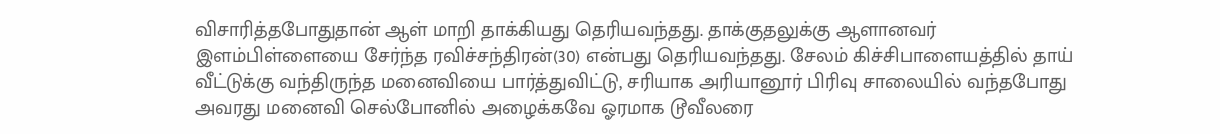விசாரித்தபோதுதான் ஆள் மாறி தாக்கியது தெரியவந்தது. தாக்குதலுக்கு ஆளானவர் இளம்பிள்ளையை சேர்ந்த ரவிச்சந்திரன்(30) என்பது தெரியவந்தது. சேலம் கிச்சிபாளையத்தில் தாய் வீட்டுக்கு வந்திருந்த மனைவியை பார்த்துவிட்டு, சரியாக அரியானூர் பிரிவு சாலையில் வந்தபோது அவரது மனைவி செல்போனில் அழைக்கவே ஓரமாக டூவீலரை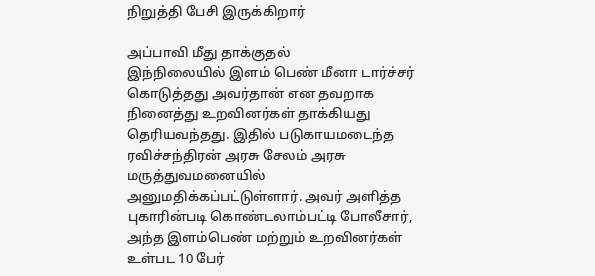நிறுத்தி பேசி இருக்கிறார்

அப்பாவி மீது தாக்குதல்
இந்நிலையில் இளம் பெண் மீனா டார்ச்சர் கொடுத்தது அவர்தான் என தவறாக நினைத்து உறவினர்கள் தாக்கியது தெரியவந்தது. இதில் படுகாயமடைந்த ரவிச்சந்திரன் அரசு சேலம் அரசு மருத்துவமனையில் அனுமதிக்கப்பட்டுள்ளார். அவர் அளித்த புகாரின்படி கொண்டலாம்பட்டி போலீசார், அந்த இளம்பெண் மற்றும் உறவினர்கள் உள்பட 10 பேர்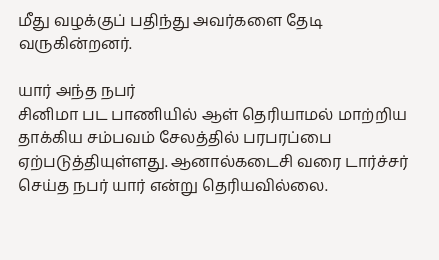மீது வழக்குப் பதிந்து அவர்களை தேடி வருகின்றனர்.

யார் அந்த நபர்
சினிமா பட பாணியில் ஆள் தெரியாமல் மாற்றிய தாக்கிய சம்பவம் சேலத்தில் பரபரப்பை ஏற்படுத்தியுள்ளது. ஆனால்கடைசி வரை டார்ச்சர் செய்த நபர் யார் என்று தெரியவில்லை.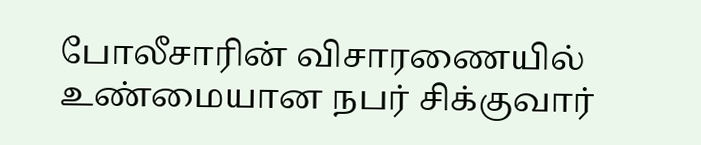போலீசாரின் விசாரணையில் உண்மையான நபர் சிக்குவார்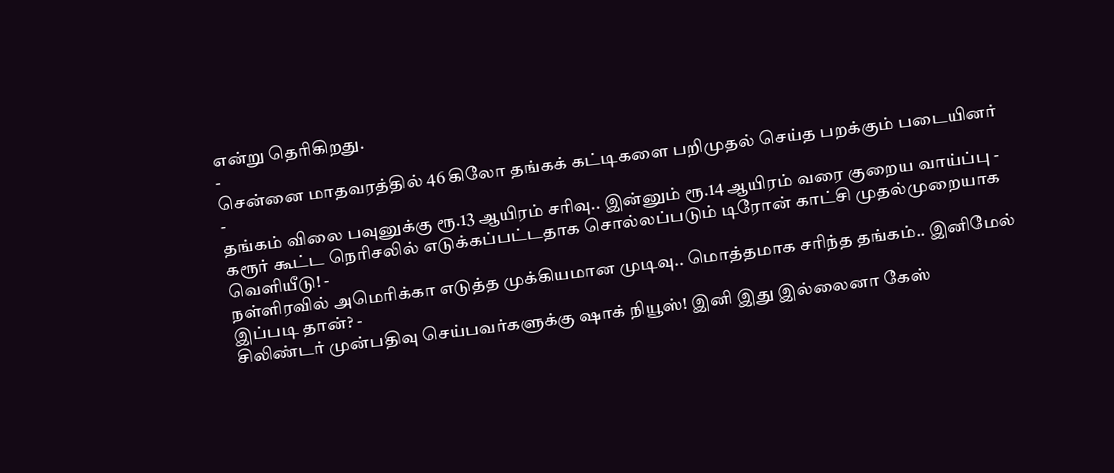என்று தெரிகிறது.
-
சென்னை மாதவரத்தில் 46 கிலோ தங்கக் கட்டிகளை பறிமுதல் செய்த பறக்கும் படையினர் -
தங்கம் விலை பவுனுக்கு ரூ.13 ஆயிரம் சரிவு.. இன்னும் ரூ.14 ஆயிரம் வரை குறைய வாய்ப்பு -
கரூர் கூட்ட நெரிசலில் எடுக்கப்பட்டதாக சொல்லப்படும் டிரோன் காட்சி முதல்முறையாக வெளியீடு! -
நள்ளிரவில் அமெரிக்கா எடுத்த முக்கியமான முடிவு.. மொத்தமாக சரிந்த தங்கம்.. இனிமேல் இப்படி தான்? -
சிலிண்டர் முன்பதிவு செய்பவர்களுக்கு ஷாக் நியூஸ்! இனி இது இல்லைனா கேஸ்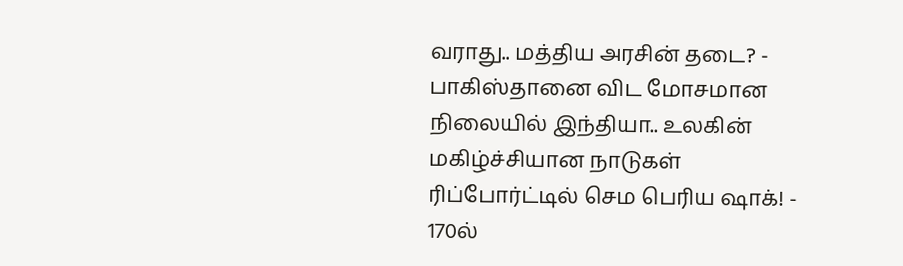வராது.. மத்திய அரசின் தடை? -
பாகிஸ்தானை விட மோசமான நிலையில் இந்தியா.. உலகின் மகிழ்ச்சியான நாடுகள் ரிப்போர்ட்டில் செம பெரிய ஷாக்! -
170ல்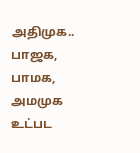அதிமுக.. பாஜக, பாமக, அமமுக உட்பட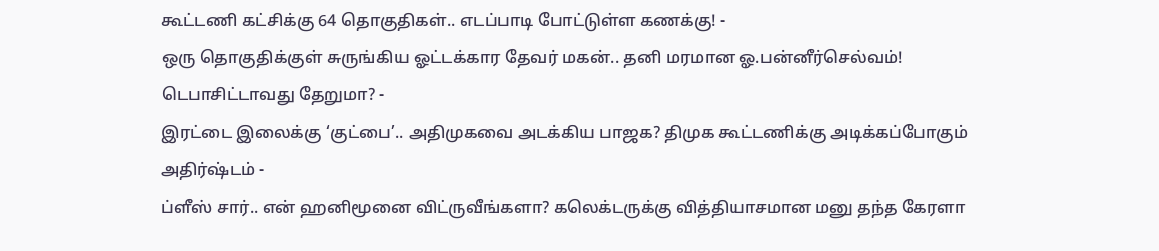கூட்டணி கட்சிக்கு 64 தொகுதிகள்.. எடப்பாடி போட்டுள்ள கணக்கு! -
ஒரு தொகுதிக்குள் சுருங்கிய ஓட்டக்கார தேவர் மகன்.. தனி மரமான ஓ.பன்னீர்செல்வம்! டெபாசிட்டாவது தேறுமா? -
இரட்டை இலைக்கு ‘குட்பை’.. அதிமுகவை அடக்கிய பாஜக? திமுக கூட்டணிக்கு அடிக்கப்போகும் அதிர்ஷ்டம் -
ப்ளீஸ் சார்.. என் ஹனிமூனை விட்ருவீங்களா? கலெக்டருக்கு வித்தியாசமான மனு தந்த கேரளா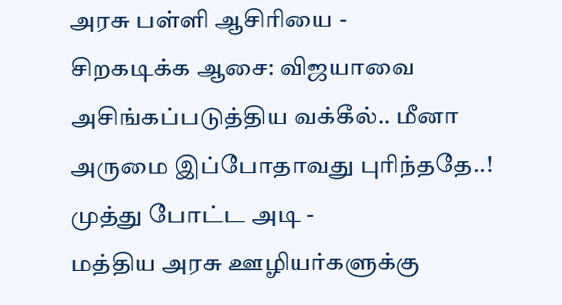அரசு பள்ளி ஆசிரியை -
சிறகடிக்க ஆசை: விஜயாவை அசிங்கப்படுத்திய வக்கீல்.. மீனா அருமை இப்போதாவது புரிந்ததே..! முத்து போட்ட அடி -
மத்திய அரசு ஊழியர்களுக்கு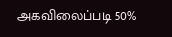அகவிலைப்படி 50%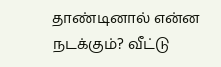தாண்டினால் என்ன நடக்கும்? வீட்டு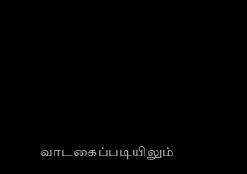வாடகைப்படியிலும்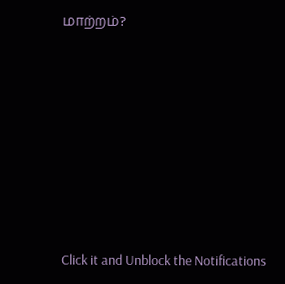மாற்றம்?












Click it and Unblock the Notifications